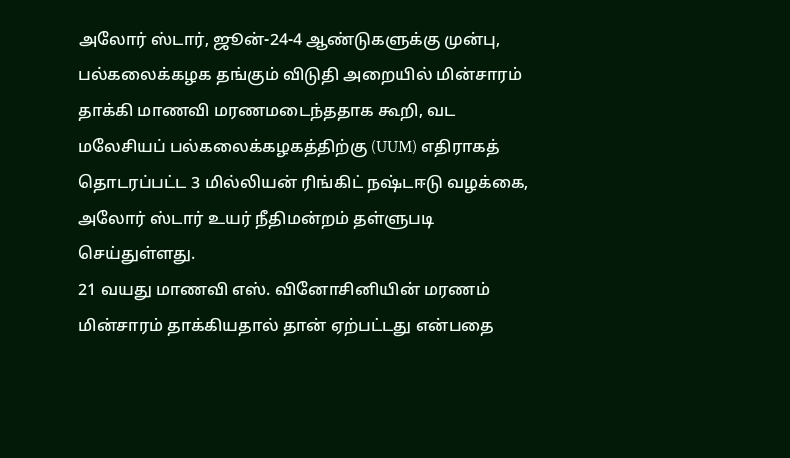அலோர் ஸ்டார், ஜூன்-24-4 ஆண்டுகளுக்கு முன்பு, பல்கலைக்கழக தங்கும் விடுதி அறையில் மின்சாரம் தாக்கி மாணவி மரணமடைந்ததாக கூறி, வட மலேசியப் பல்கலைக்கழகத்திற்கு (UUM) எதிராகத் தொடரப்பட்ட 3 மில்லியன் ரிங்கிட் நஷ்டஈடு வழக்கை, அலோர் ஸ்டார் உயர் நீதிமன்றம் தள்ளுபடி செய்துள்ளது.
21 வயது மாணவி எஸ். வினோசினியின் மரணம் மின்சாரம் தாக்கியதால் தான் ஏற்பட்டது என்பதை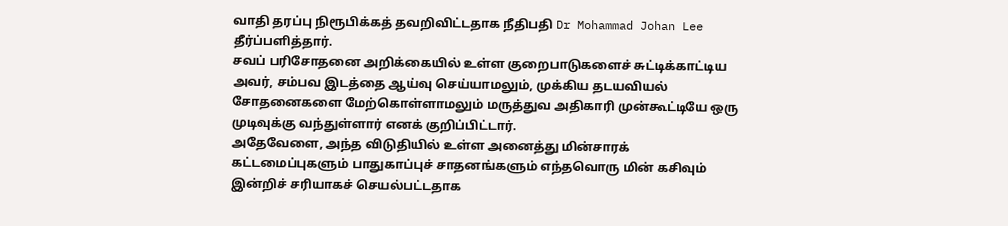வாதி தரப்பு நிரூபிக்கத் தவறிவிட்டதாக நீதிபதி Dr Mohammad Johan Lee தீர்ப்பளித்தார்.
சவப் பரிசோதனை அறிக்கையில் உள்ள குறைபாடுகளைச் சுட்டிக்காட்டிய அவர், சம்பவ இடத்தை ஆய்வு செய்யாமலும், முக்கிய தடயவியல் சோதனைகளை மேற்கொள்ளாமலும் மருத்துவ அதிகாரி முன்கூட்டியே ஒரு முடிவுக்கு வந்துள்ளார் எனக் குறிப்பிட்டார்.
அதேவேளை, அந்த விடுதியில் உள்ள அனைத்து மின்சாரக் கட்டமைப்புகளும் பாதுகாப்புச் சாதனங்களும் எந்தவொரு மின் கசிவும் இன்றிச் சரியாகச் செயல்பட்டதாக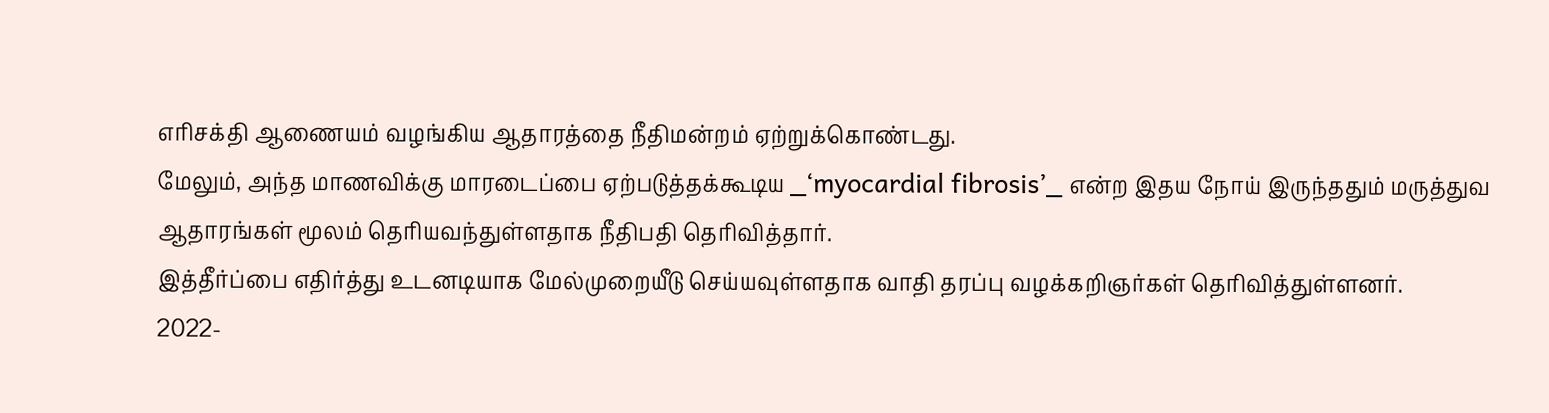எரிசக்தி ஆணையம் வழங்கிய ஆதாரத்தை நீதிமன்றம் ஏற்றுக்கொண்டது.
மேலும், அந்த மாணவிக்கு மாரடைப்பை ஏற்படுத்தக்கூடிய _‘myocardial fibrosis’_ என்ற இதய நோய் இருந்ததும் மருத்துவ ஆதாரங்கள் மூலம் தெரியவந்துள்ளதாக நீதிபதி தெரிவித்தார்.
இத்தீர்ப்பை எதிர்த்து உடனடியாக மேல்முறையீடு செய்யவுள்ளதாக வாதி தரப்பு வழக்கறிஞர்கள் தெரிவித்துள்ளனர்.
2022-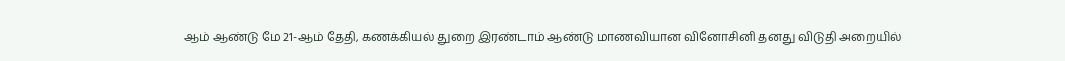ஆம் ஆண்டு மே 21-ஆம் தேதி, கணக்கியல் துறை இரண்டாம் ஆண்டு மாணவியான வினோசினி தனது விடுதி அறையில்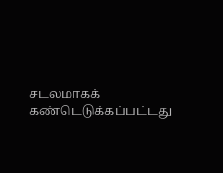சடலமாகக் கண்டெடுக்கப்பட்டது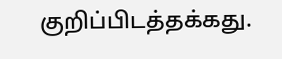குறிப்பிடத்தக்கது.